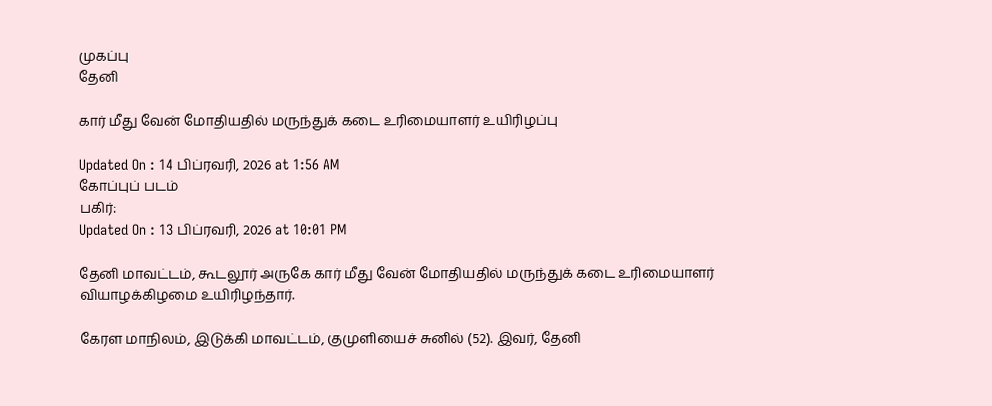முகப்பு
தேனி

கார் மீது வேன் மோதியதில் மருந்துக் கடை உரிமையாளர் உயிரிழப்பு

Updated On : 14 பிப்ரவரி, 2026 at 1:56 AM
கோப்புப் படம்
பகிர்:
Updated On : 13 பிப்ரவரி, 2026 at 10:01 PM

தேனி மாவட்டம், கூடலூர் அருகே கார் மீது வேன் மோதியதில் மருந்துக் கடை உரிமையாளர் வியாழக்கிழமை உயிரிழந்தார்.

கேரள மாநிலம், இடுக்கி மாவட்டம், குமுளியைச் சுனில் (52). இவர், தேனி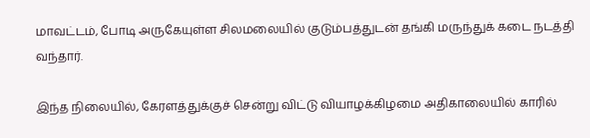மாவட்டம், போடி அருகேயுள்ள சிலமலையில் குடும்பத்துடன் தங்கி மருந்துக் கடை நடத்தி வந்தார்.

இந்த நிலையில், கேரளத்துக்குச் சென்று விட்டு வியாழக்கிழமை அதிகாலையில் காரில்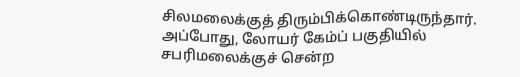சிலமலைக்குத் திரும்பிக்கொண்டிருந்தார். அப்போது, லோயர் கேம்ப் பகுதியில் சபரிமலைக்குச் சென்ற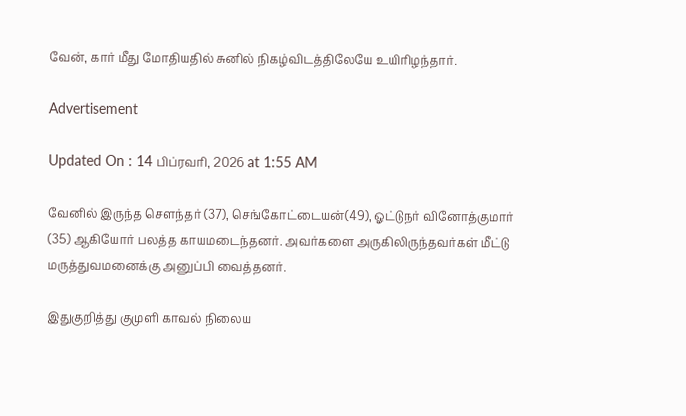வேன், கார் மீது மோதியதில் சுனில் நிகழ்விடத்திலேயே உயிரிழந்தார்.

Advertisement

Updated On : 14 பிப்ரவரி, 2026 at 1:55 AM

வேனில் இருந்த செளந்தர் (37), செங்கோட்டையன்(49), ஓட்டுநர் வினோத்குமார் (35) ஆகியோர் பலத்த காயமடைந்தனர். அவர்களை அருகிலிருந்தவர்கள் மீட்டு மருத்துவமனைக்கு அனுப்பி வைத்தனர்.

இதுகுறித்து குமுளி காவல் நிலைய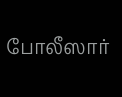போலீஸார்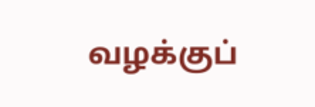வழக்குப்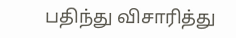பதிந்து விசாரித்து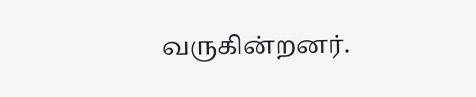வருகின்றனர்.